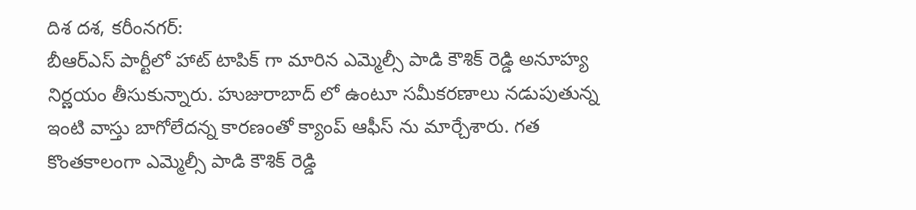దిశ దశ, కరీంనగర్:
బీఆర్ఎస్ పార్టీలో హాట్ టాపిక్ గా మారిన ఎమ్మెల్సీ పాడి కౌశిక్ రెడ్డి అనూహ్య నిర్ణయం తీసుకున్నారు. హుజురాబాద్ లో ఉంటూ సమీకరణాలు నడుపుతున్న ఇంటి వాస్తు బాగోలేదన్న కారణంతో క్యాంప్ ఆఫీస్ ను మార్చేశారు. గత కొంతకాలంగా ఎమ్మెల్సీ పాడి కౌశిక్ రెడ్డి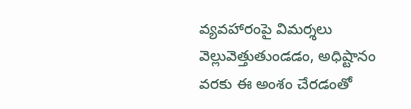వ్యవహారంపై విమర్శలు వెల్లువెత్తుతుండడం, అధిష్టానం వరకు ఈ అంశం చేరడంతో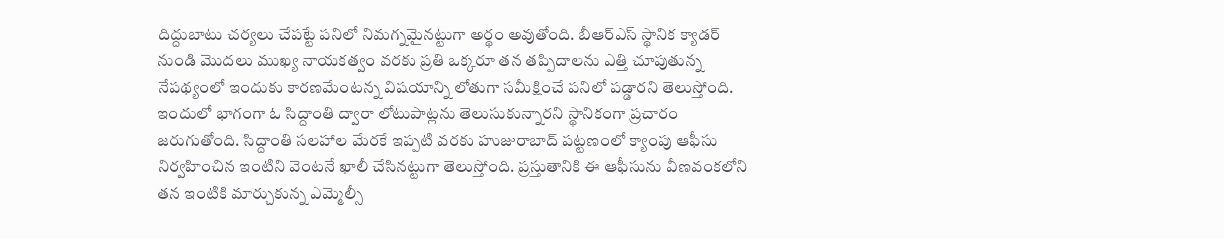దిద్దుబాటు చర్యలు చేపట్టే పనిలో నిమగ్నమైనట్టుగా అర్థం అవుతోంది. బీఆర్ఎస్ స్థానిక క్యాడర్ నుండి మొదలు ముఖ్య నాయకత్వం వరకు ప్రతి ఒక్కరూ తన తప్పిదాలను ఎత్తి చూపుతున్న నేపథ్యంలో ఇందుకు కారణమేంటన్న విషయాన్ని లోతుగా సమీక్షించే పనిలో పడ్డారని తెలుస్తోంది. ఇందులో భాగంగా ఓ సిద్దాంతి ద్వారా లోటుపాట్లను తెలుసుకున్నారని స్థానికంగా ప్రచారం జరుగుతోంది. సిద్దాంతి సలహాల మేరకే ఇప్పటి వరకు హుజురాబాద్ పట్టణంలో క్యాంపు ఆఫీసు నిర్వహించిన ఇంటిని వెంటనే ఖాలీ చేసినట్టుగా తెలుస్తోంది. ప్రస్తుతానికి ఈ ఆఫీసును వీణవంకలోని తన ఇంటికి మార్చుకున్న ఎమ్మెల్సీ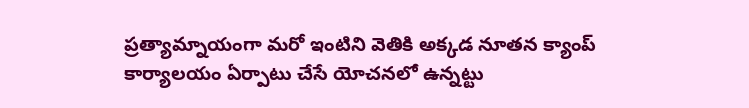ప్రత్యామ్నాయంగా మరో ఇంటిని వెతికి అక్కడ నూతన క్యాంప్ కార్యాలయం ఏర్పాటు చేసే యోచనలో ఉన్నట్టు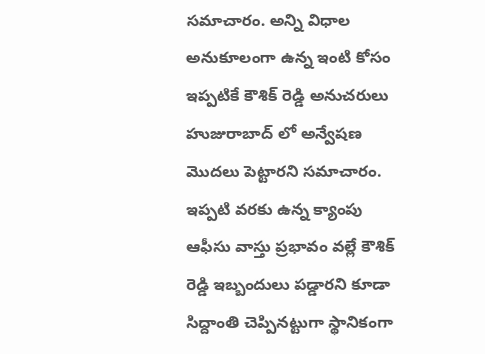సమాచారం. అన్ని విధాల అనుకూలంగా ఉన్న ఇంటి కోసం ఇప్పటికే కౌశిక్ రెడ్డి అనుచరులు హుజురాబాద్ లో అన్వేషణ మొదలు పెట్టారని సమాచారం. ఇప్పటి వరకు ఉన్న క్యాంపు ఆఫీసు వాస్తు ప్రభావం వల్లే కౌశిక్ రెడ్డి ఇబ్బందులు పడ్డారని కూడా సిద్దాంతి చెప్పినట్టుగా స్థానికంగా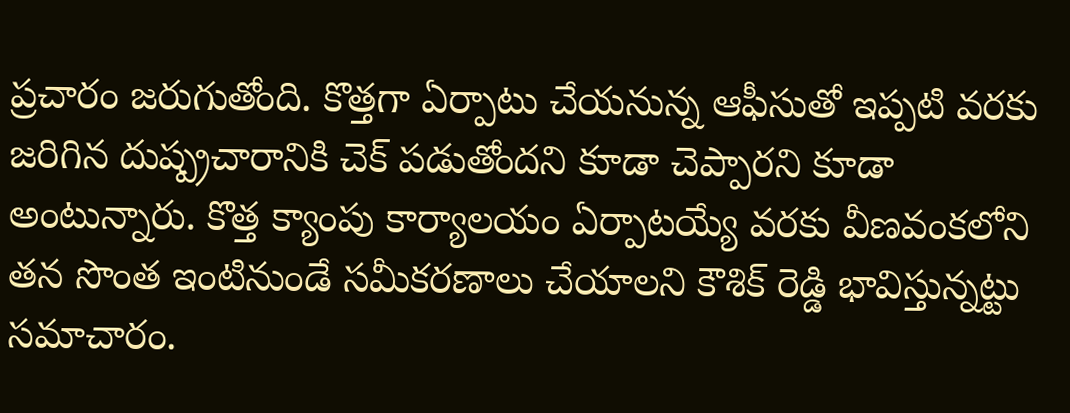ప్రచారం జరుగుతోంది. కొత్తగా ఏర్పాటు చేయనున్న ఆఫీసుతో ఇప్పటి వరకు జరిగిన దుష్ప్రచారానికి చెక్ పడుతోందని కూడా చెప్పారని కూడా అంటున్నారు. కొత్త క్యాంపు కార్యాలయం ఏర్పాటయ్యే వరకు వీణవంకలోని తన సొంత ఇంటినుండే సమీకరణాలు చేయాలని కౌశిక్ రెడ్డి భావిస్తున్నట్టు సమాచారం.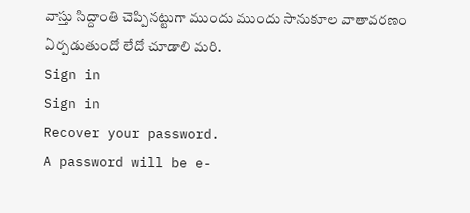వాస్తు సిద్దాంతి చెప్పినట్టుగా ముందు ముందు సానుకూల వాతావరణం ఏర్పడుతుందో లేదో చూడాలి మరి.
Sign in
Sign in
Recover your password.
A password will be e-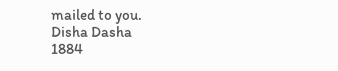mailed to you.
Disha Dasha
1884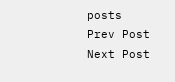posts
Prev Post
Next Post